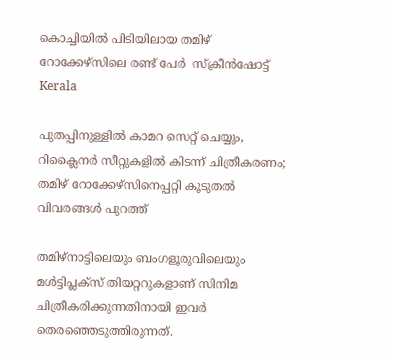കൊച്ചിയിൽ പിടിയിലായ തമിഴ് റോക്കേഴ്സിലെ രണ്ട് പേർ  സ്ക്രീൻഷോട്ട്
Kerala

പുതപ്പിനുള്ളിൽ കാമറ സെറ്റ് ചെയ്യും, റിക്ലൈനർ സീറ്റുകളിൽ കിടന്ന് ചിത്രീകരണം; തമിഴ് റോക്കേഴ്സിനെപ്പറ്റി കൂടുതൽ വിവരങ്ങൾ പുറത്ത്

തമിഴ്നാട്ടിലെയും ബംഗളൂരുവിലെയും മൾട്ടിപ്ലക്സ് തിയറ്ററുകളാണ് സിനിമ ചിത്രീകരിക്കുന്നതിനായി ഇവർ തെരഞ്ഞെടുത്തിരുന്നത്.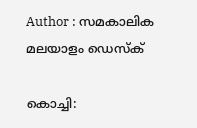Author : സമകാലിക മലയാളം ഡെസ്ക്

കൊച്ചി: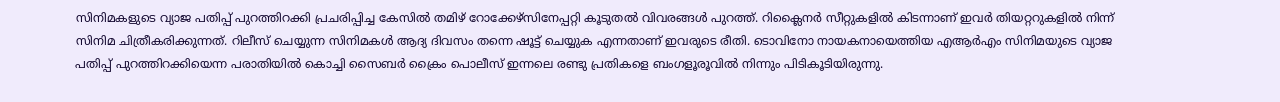സിനിമകളുടെ വ്യാജ പതിപ്പ് പുറത്തിറക്കി പ്രചരിപ്പിച്ച കേസിൽ തമിഴ് റോക്കേഴ്സിനേപ്പറ്റി കൂടുതൽ വിവരങ്ങൾ പുറത്ത്. റിക്ലൈനർ സീറ്റുകളിൽ കിടന്നാണ് ഇവർ തിയറ്ററുകളിൽ നിന്ന് സിനിമ ചിത്രീകരിക്കുന്നത്. റിലീസ് ചെയ്യുന്ന സിനിമകൾ ആദ്യ ദിവസം തന്നെ ഷൂട്ട് ചെയ്യുക എന്നതാണ് ഇവരുടെ രീതി. ടൊവിനോ നായകനായെത്തിയ എആർഎം സിനിമയുടെ വ്യാജ പതിപ്പ് പുറത്തിറക്കിയെന്ന പരാതിയിൽ കൊച്ചി സൈബർ ക്രൈം പൊലീസ് ഇന്നലെ രണ്ടു പ്രതികളെ ബംഗളൂരൂവില്‍ നിന്നും പിടികൂടിയിരുന്നു.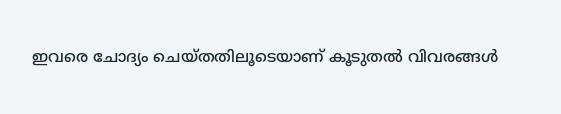ഇവരെ ചോദ്യം ചെയ്തതിലൂടെയാണ് കൂടുതൽ വിവരങ്ങൾ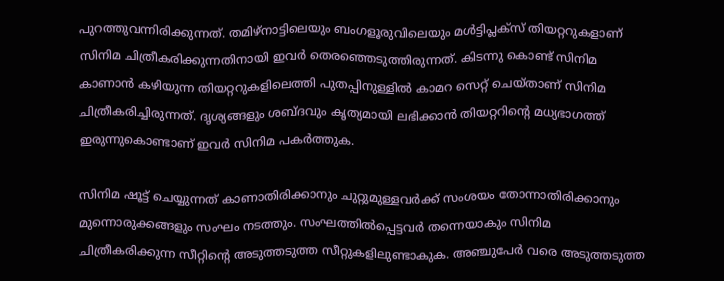പുറത്തുവന്നിരിക്കുന്നത്. തമിഴ്നാട്ടിലെയും ബംഗളൂരുവിലെയും മൾട്ടിപ്ലക്സ് തിയറ്ററുകളാണ് സിനിമ ചിത്രീകരിക്കുന്നതിനായി ഇവർ തെരഞ്ഞെടുത്തിരുന്നത്. കിടന്നു കൊണ്ട് സിനിമ കാണാൻ കഴിയുന്ന തിയറ്ററുകളിലെത്തി പുതപ്പിനുള്ളിൽ കാമറ സെറ്റ് ചെയ്താണ് സിനിമ ചിത്രീകരിച്ചിരുന്നത്. ദൃശ്യങ്ങളും ശബ്ദവും കൃത്യമായി ലഭിക്കാൻ തിയറ്ററിന്റെ മധ്യഭാഗത്ത് ഇരുന്നുകൊണ്ടാണ് ഇവർ സിനിമ പകർത്തുക.

സിനിമ ഷൂട്ട് ചെയ്യുന്നത് കാണാതിരിക്കാനും ചുറ്റുമുള്ളവർക്ക് സംശയം തോന്നാതിരിക്കാനും മുന്നൊരുക്കങ്ങളും സംഘം നടത്തും. സംഘത്തിൽപ്പെട്ടവർ തന്നെയാകും സിനിമ ചിത്രീകരിക്കുന്ന സീറ്റിന്റെ അടുത്തടുത്ത സീറ്റുകളിലുണ്ടാകുക. അഞ്ചുപേർ വരെ അടുത്തടുത്ത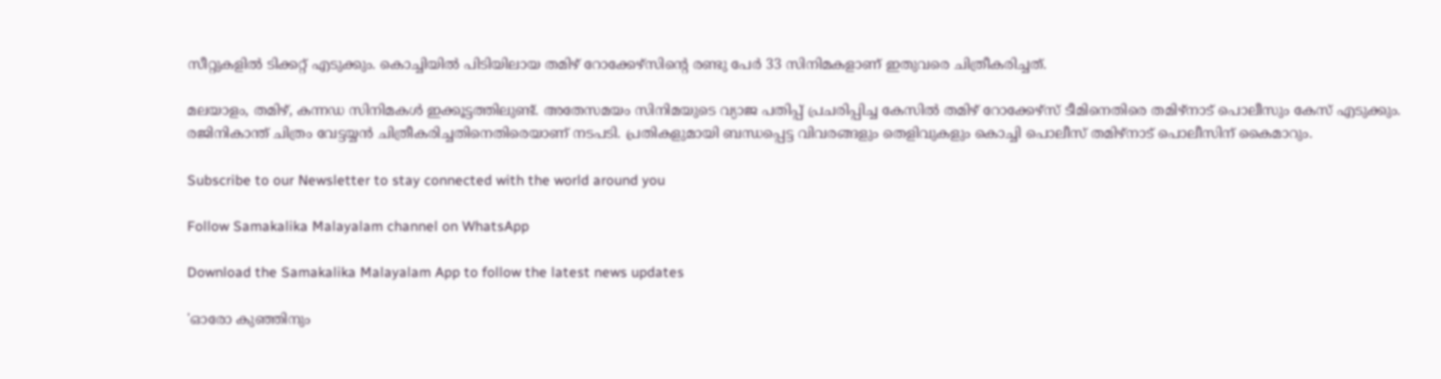സീറ്റുകളിൽ ടിക്കറ്റ് എടുക്കും. കൊച്ചിയിൽ പിടിയിലായ തമിഴ് റോക്കേഴ്സിന്റെ രണ്ടു പേർ 33 സിനിമകളാണ് ഇതുവരെ ചിത്രീകരിച്ചത്.

മലയാളം, തമിഴ്, കന്നഡ സിനിമകൾ ഇക്കൂട്ടത്തിലുണ്ട്. അതേസമയം സിനിമയുടെ വ്യാജ പതിപ്പ് പ്രചരിപ്പിച്ച കേസിൽ തമിഴ് റോക്കേഴ്സ് ടീമിനെതിരെ തമിഴ്നാട് പൊലീസും കേസ് എടുക്കും. രജിനികാന്ത് ചിത്രം വേട്ടയ്യൻ ചിത്രീകരിച്ചതിനെതിരെയാണ് നടപടി. പ്രതികളുമായി ബന്ധപ്പെട്ട വിവരങ്ങളും തെളിവുകളും കൊച്ചി പൊലീസ് തമിഴ്നാട് പൊലീസിന് കൈമാറും.

Subscribe to our Newsletter to stay connected with the world around you

Follow Samakalika Malayalam channel on WhatsApp

Download the Samakalika Malayalam App to follow the latest news updates

'ഓരോ കുഞ്ഞിനും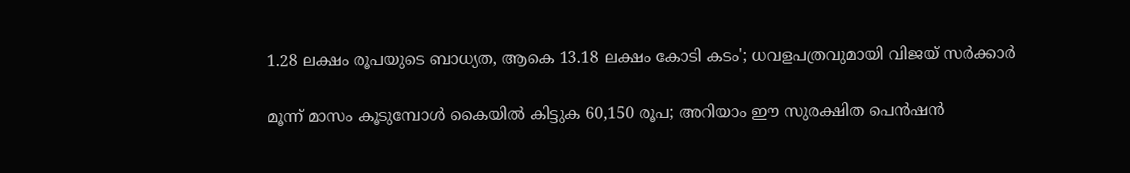1.28 ലക്ഷം രൂപയുടെ ബാധ്യത, ആകെ 13.18 ലക്ഷം കോടി കടം'; ധവളപത്രവുമായി വിജയ്‌ സർക്കാർ

മൂന്ന് മാസം കൂടുമ്പോള്‍ കൈയില്‍ കിട്ടുക 60,150 രൂപ; അറിയാം ഈ സുരക്ഷിത പെന്‍ഷന്‍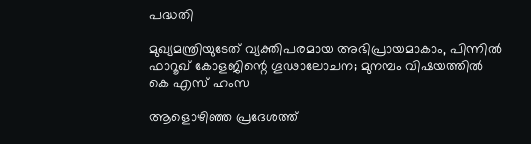പദ്ധതി

മുഖ്യമന്ത്രിയുടേത് വ്യക്തിപരമായ അഭിപ്രായമാകാം, പിന്നിൽ ഫാറൂഖ് കോളജിന്റെ ഗൂഢാലോചന; മുനമ്പം വിഷയത്തിൽ കെ എസ് ഹംസ

ആളൊഴിഞ്ഞ പ്രദേശത്ത്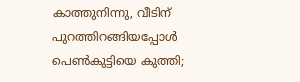കാത്തുനിന്നു, വീടിന് പുറത്തിറങ്ങിയപ്പോള്‍ പെണ്‍കുട്ടിയെ കുത്തി;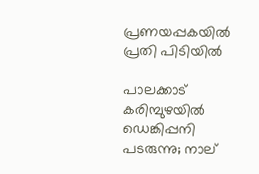പ്രണയപ്പകയില്‍ പ്രതി പിടിയില്‍

പാലക്കാട് കരിമ്പുഴയിൽ ഡെങ്കിപ്പനി പടരുന്നു; നാല്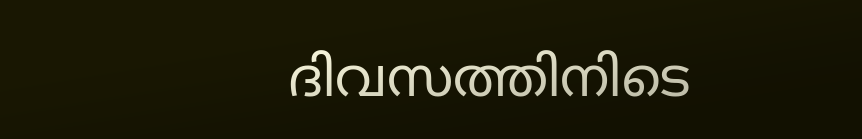ദിവസത്തിനിടെ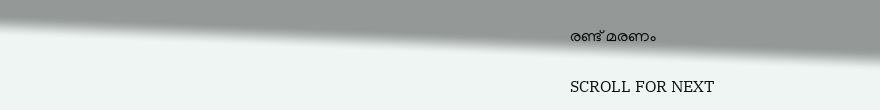രണ്ട് മരണം

SCROLL FOR NEXT